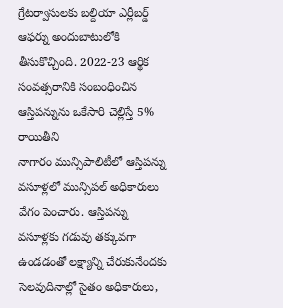గ్రేటర్వాసులకు బల్దియా ఎర్లీబర్డ్ ఆఫర్ను అందుబాటులోకి తీసుకొచ్చింది. 2022-23 ఆర్థిక సంవత్సరానికి సంబంధించిన ఆస్తిపన్నును ఒకేసారి చెల్లిస్తే 5% రాయితీని
నాగారం మున్సిపాలిటీలో ఆస్తిపన్ను వసూళ్లలో మున్సిపల్ అధికారులు వేగం పెంచారు. ఆస్తిపన్ను వసూళ్లకు గడువు తక్కువగా ఉండడంతో లక్ష్యాన్ని చేరుకునేందకు సెలవుదినాల్లో సైతం అధికారులు,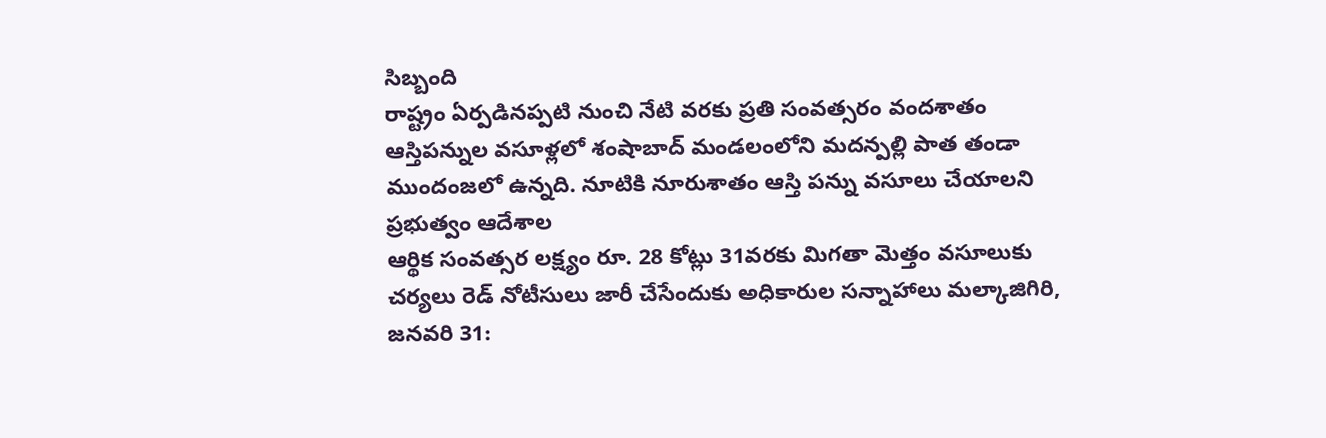సిబ్బంది
రాష్ట్రం ఏర్పడినప్పటి నుంచి నేటి వరకు ప్రతి సంవత్సరం వందశాతం ఆస్తిపన్నుల వసూళ్లలో శంషాబాద్ మండలంలోని మదన్పల్లి పాత తండా ముందంజలో ఉన్నది. నూటికి నూరుశాతం ఆస్తి పన్ను వసూలు చేయాలని ప్రభుత్వం ఆదేశాల
ఆర్థిక సంవత్సర లక్ష్యం రూ. 28 కోట్లు 31వరకు మిగతా మెత్తం వసూలుకు చర్యలు రెడ్ నోటీసులు జారీ చేసేందుకు అధికారుల సన్నాహాలు మల్కాజిగిరి, జనవరి 31: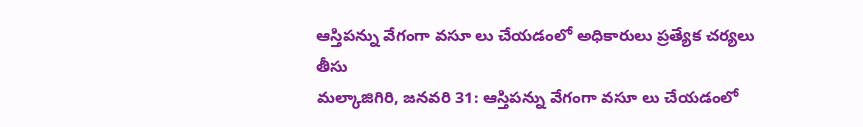ఆస్తిపన్ను వేగంగా వసూ లు చేయడంలో అధికారులు ప్రత్యేక చర్యలు తీసు
మల్కాజిగిరి, జనవరి 31: ఆస్తిపన్ను వేగంగా వసూ లు చేయడంలో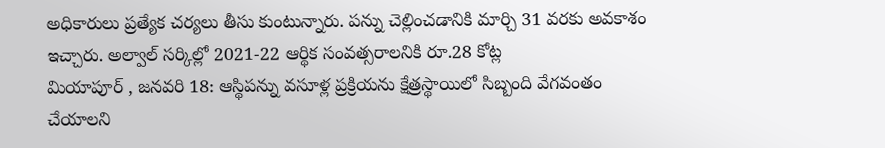అధికారులు ప్రత్యేక చర్యలు తీసు కుంటున్నారు. పన్ను చెల్లించడానికి మార్చి 31 వరకు అవకాశం ఇచ్చారు. అల్వాల్ సర్కిల్లో 2021-22 ఆర్థిక సంవత్సరాలనికి రూ.28 కోట్ల
మియాపూర్ , జనవరి 18: ఆస్థిపన్ను వసూళ్ల ప్రక్రియను క్షేత్రస్థాయిలో సిబ్బంది వేగవంతం చేయాలని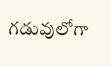గడువులోగా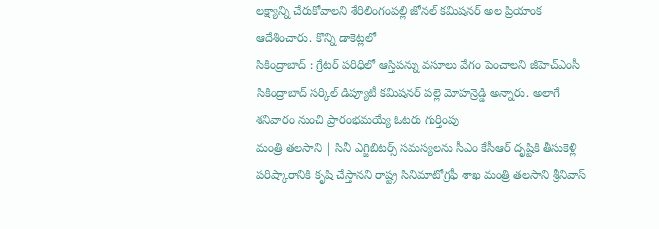లక్ష్యాన్ని చేరుకోవాలని శేరిలింగంపల్లి జోనల్ కమిషనర్ అల ప్రియాంక ఆదేశించారు. కొన్ని డాకెట్లలో
సికింద్రాబాద్ : గ్రేటర్ పరిధిలో ఆస్తిపన్ను వసూలు వేగం పెంచాలని జీహెచ్ఎంసీ సికింద్రాబాద్ సర్కిల్ డిప్యూటీ కమిషనర్ పల్లె మోహన్రెడ్డి అన్నారు. అలాగే శనివారం నుంచి ప్రారంభమయ్యే ఓటరు గుర్తింపు
మంత్రి తలసాని | సినీ ఎగ్జిబిటర్స్ సమస్యలను సీఎం కేసీఆర్ దృష్టికి తీసుకెళ్లి పరిష్కారానికి కృషి చేస్తానని రాష్ట్ర సినిమాటోగ్రఫీ శాఖ మంత్రి తలసాని శ్రీనివాస్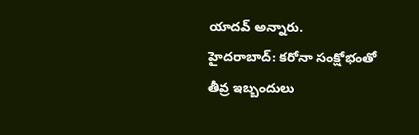యాదవ్ అన్నారు.
హైదరాబాద్: కరోనా సంక్షోభంతో తీవ్ర ఇబ్బందులు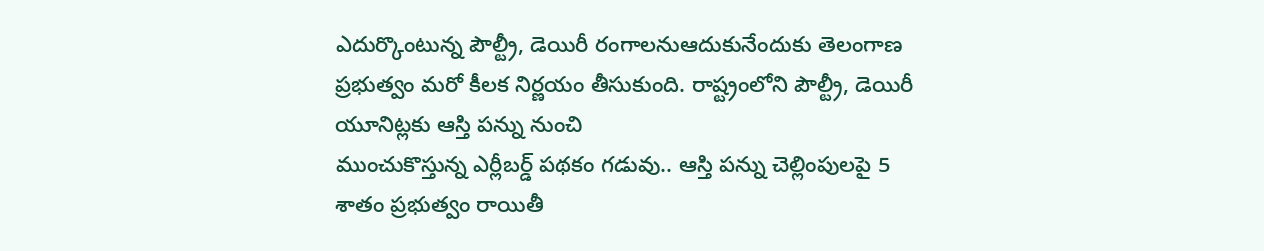ఎదుర్కొంటున్న పౌల్ట్రీ, డెయిరీ రంగాలనుఆదుకునేందుకు తెలంగాణ ప్రభుత్వం మరో కీలక నిర్ణయం తీసుకుంది. రాష్ట్రంలోని పౌల్ట్రీ, డెయిరీ యూనిట్లకు ఆస్తి పన్ను నుంచి
ముంచుకొస్తున్న ఎర్లీబర్డ్ పథకం గడువు.. ఆస్తి పన్ను చెల్లింపులపై 5 శాతం ప్రభుత్వం రాయితీ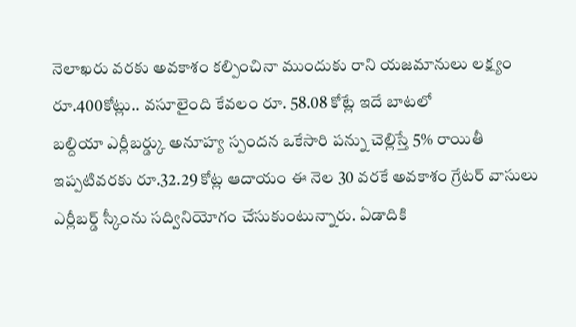నెలాఖరు వరకు అవకాశం కల్పించినా ముందుకు రాని యజమానులు లక్ష్యం రూ.400కోట్లు.. వసూలైంది కేవలం రూ. 58.08 కోట్లే ఇదే బాటలో
బల్దియా ఎర్లీబర్డ్కు అనూహ్య స్పందన ఒకేసారి పన్ను చెల్లిస్తే 5% రాయితీ ఇప్పటివరకు రూ.32.29 కోట్ల ఆదాయం ఈ నెల 30 వరకే అవకాశం గ్రేటర్ వాసులు ఎర్లీబర్డ్ స్కీంను సద్వినియోగం చేసుకుంటున్నారు. ఏడాదికి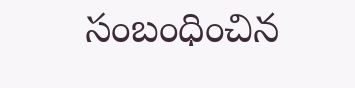సంబంధించిన